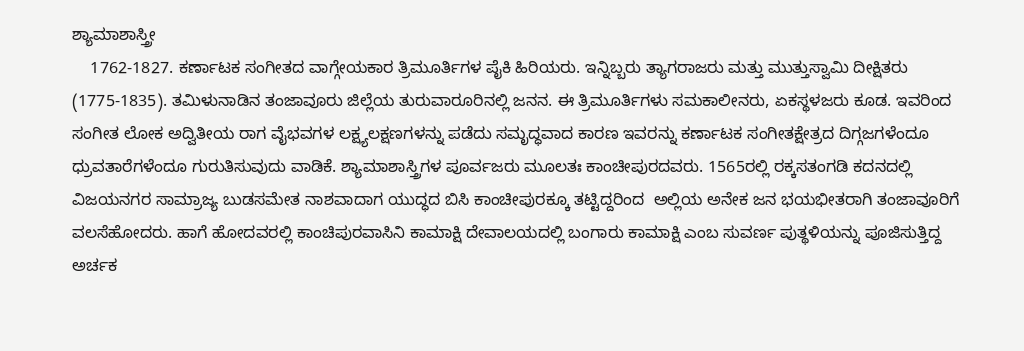ಶ್ಯಾಮಾಶಾಸ್ತ್ರೀ
    1762-1827. ಕರ್ಣಾಟಕ ಸಂಗೀತದ ವಾಗ್ಗೇಯಕಾರ ತ್ರಿಮೂರ್ತಿಗಳ ಪೈಕಿ ಹಿರಿಯರು. ಇನ್ನಿಬ್ಬರು ತ್ಯಾಗರಾಜರು ಮತ್ತು ಮುತ್ತುಸ್ವಾಮಿ ದೀಕ್ಷಿತರು (1775-1835). ತಮಿಳುನಾಡಿನ ತಂಜಾವೂರು ಜಿಲ್ಲೆಯ ತುರುವಾರೂರಿನಲ್ಲಿ ಜನನ. ಈ ತ್ರಿಮೂರ್ತಿಗಳು ಸಮಕಾಲೀನರು, ಏಕಸ್ಥಳಜರು ಕೂಡ. ಇವರಿಂದ ಸಂಗೀತ ಲೋಕ ಅದ್ವಿತೀಯ ರಾಗ ವೈಭವಗಳ ಲಕ್ಷ್ಯಲಕ್ಷಣಗಳನ್ನು ಪಡೆದು ಸಮೃದ್ಧವಾದ ಕಾರಣ ಇವರನ್ನು ಕರ್ಣಾಟಕ ಸಂಗೀತಕ್ಷೇತ್ರದ ದಿಗ್ಗಜಗಳೆಂದೂ ಧ್ರುವತಾರೆಗಳೆಂದೂ ಗುರುತಿಸುವುದು ವಾಡಿಕೆ. ಶ್ಯಾಮಾಶಾಸ್ತ್ರಿಗಳ ಪೂರ್ವಜರು ಮೂಲತಃ ಕಾಂಚೀಪುರದವರು. 1565ರಲ್ಲಿ ರಕ್ಕಸತಂಗಡಿ ಕದನದಲ್ಲಿ ವಿಜಯನಗರ ಸಾಮ್ರಾಜ್ಯ ಬುಡಸಮೇತ ನಾಶವಾದಾಗ ಯುದ್ಧದ ಬಿಸಿ ಕಾಂಚೀಪುರಕ್ಕೂ ತಟ್ಟಿದ್ದರಿಂದ  ಅಲ್ಲಿಯ ಅನೇಕ ಜನ ಭಯಭೀತರಾಗಿ ತಂಜಾವೂರಿಗೆ ವಲಸೆಹೋದರು. ಹಾಗೆ ಹೋದವರಲ್ಲಿ ಕಾಂಚಿಪುರವಾಸಿನಿ ಕಾಮಾಕ್ಷಿ ದೇವಾಲಯದಲ್ಲಿ ಬಂಗಾರು ಕಾಮಾಕ್ಷಿ ಎಂಬ ಸುವರ್ಣ ಪುತ್ಥಳಿಯನ್ನು ಪೂಜಿಸುತ್ತಿದ್ದ ಅರ್ಚಕ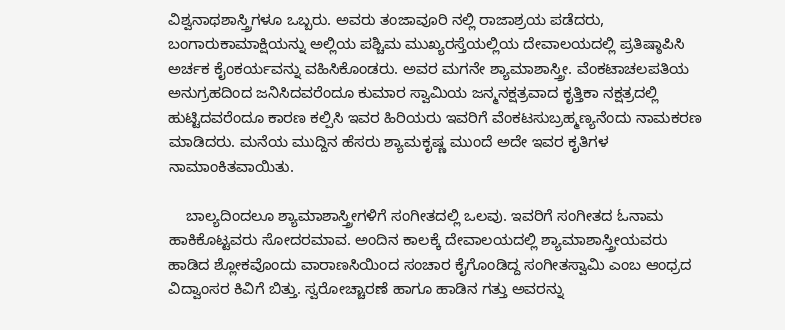ವಿಶ್ವನಾಥಶಾಸ್ತ್ರಿಗಳೂ ಒಬ್ಬರು. ಅವರು ತಂಜಾವೂರಿ ನಲ್ಲಿ ರಾಜಾಶ್ರಯ ಪಡೆದರು, ಬಂಗಾರುಕಾಮಾಕ್ಷಿಯನ್ನು ಅಲ್ಲಿಯ ಪಶ್ಚಿಮ ಮುಖ್ಯರಸ್ತೆಯಲ್ಲಿಯ ದೇವಾಲಯದಲ್ಲಿ ಪ್ರತಿಷ್ಠಾಪಿಸಿ ಅರ್ಚಕ ಕೈಂಕರ್ಯವನ್ನು ವಹಿಸಿಕೊಂಡರು. ಅವರ ಮಗನೇ ಶ್ಯಾಮಾಶಾಸ್ತ್ರೀ. ವೆಂಕಟಾಚಲಪತಿಯ ಅನುಗ್ರಹದಿಂದ ಜನಿಸಿದವರೆಂದೂ ಕುಮಾರ ಸ್ವಾಮಿಯ ಜನ್ಮನಕ್ಷತ್ರವಾದ ಕೃತ್ತಿಕಾ ನಕ್ಷತ್ರದಲ್ಲಿ ಹುಟ್ಟಿದವರೆಂದೂ ಕಾರಣ ಕಲ್ಪಿಸಿ ಇವರ ಹಿರಿಯರು ಇವರಿಗೆ ವೆಂಕಟಸುಬ್ರಹ್ಮಣ್ಯನೆಂದು ನಾಮಕರಣ ಮಾಡಿದರು. ಮನೆಯ ಮುದ್ದಿನ ಹೆಸರು ಶ್ಯಾಮಕೃಷ್ಣ ಮುಂದೆ ಅದೇ ಇವರ ಕೃತಿಗಳ ನಾಮಾಂಕಿತವಾಯಿತು.

    ಬಾಲ್ಯದಿಂದಲೂ ಶ್ಯಾಮಾಶಾಸ್ತ್ರೀಗಳಿಗೆ ಸಂಗೀತದಲ್ಲಿ ಒಲವು. ಇವರಿಗೆ ಸಂಗೀತದ ಓನಾಮ ಹಾಕಿಕೊಟ್ಟವರು ಸೋದರಮಾವ. ಅಂದಿನ ಕಾಲಕ್ಕೆ ದೇವಾಲಯದಲ್ಲಿ ಶ್ಯಾಮಾಶಾಸ್ತ್ರೀಯವರು ಹಾಡಿದ ಶ್ಲೋಕವೊಂದು ವಾರಾಣಸಿಯಿಂದ ಸಂಚಾರ ಕೈಗೊಂಡಿದ್ದ ಸಂಗೀತಸ್ವಾಮಿ ಎಂಬ ಆಂಧ್ರದ ವಿದ್ವಾಂಸರ ಕಿವಿಗೆ ಬಿತ್ತು. ಸ್ವರೋಚ್ಚಾರಣೆ ಹಾಗೂ ಹಾಡಿನ ಗತ್ತು ಅವರನ್ನು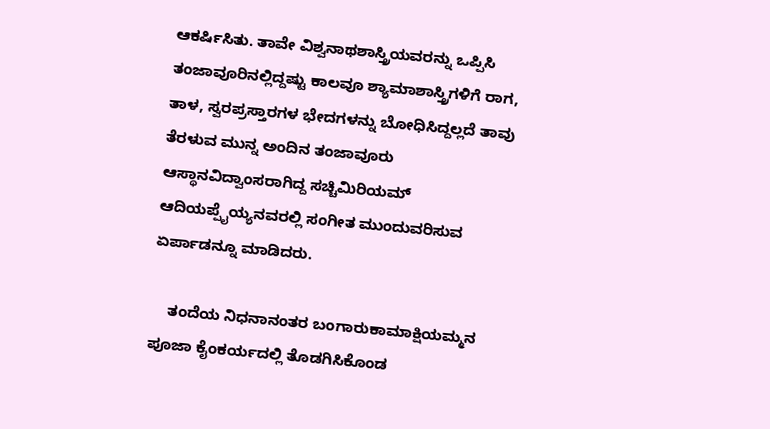ಆಕರ್ಷಿಸಿತು. ತಾವೇ ವಿಶ್ವನಾಥಶಾಸ್ತ್ರಿಯವರನ್ನು ಒಪ್ಪಿಸಿ ತಂಜಾವೂರಿನಲ್ಲಿದ್ದಷ್ಟು ಕಾಲವೂ ಶ್ಯಾಮಾಶಾಸ್ತ್ರಿಗಳಿಗೆ ರಾಗ, ತಾಳ, ಸ್ವರಪ್ರಸ್ತಾರಗಳ ಭೇದಗಳನ್ನು ಬೋಧಿಸಿದ್ದಲ್ಲದೆ ತಾವು ತೆರಳುವ ಮುನ್ನ ಅಂದಿನ ತಂಜಾವೂರು ಆಸ್ಥಾನವಿದ್ವಾಂಸರಾಗಿದ್ದ ಸಚ್ಚಿಮಿರಿಯಮ್ ಆದಿಯಪ್ಪೈಯ್ಯನವರಲ್ಲಿ ಸಂಗೀತ ಮುಂದುವರಿಸುವ ಏರ್ಪಾಡನ್ನೂ ಮಾಡಿದರು.

    ತಂದೆಯ ನಿಧನಾನಂತರ ಬಂಗಾರುಕಾಮಾಕ್ಷಿಯಮ್ಮನ ಪೂಜಾ ಕೈಂಕರ್ಯದಲ್ಲಿ ತೊಡಗಿಸಿಕೊಂಡ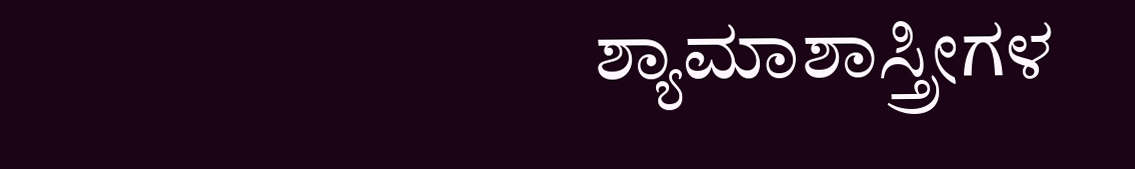ಶ್ಯಾಮಾಶಾಸ್ತ್ರೀಗಳ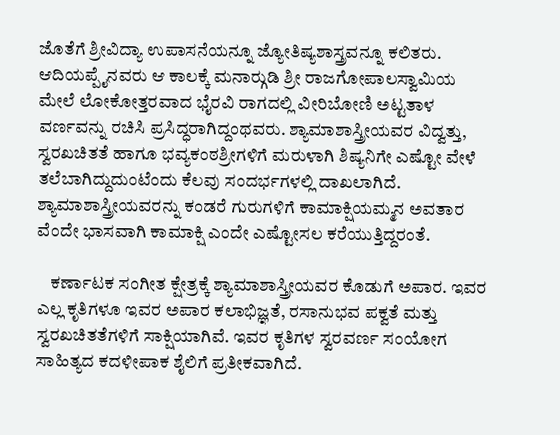ಜೊತೆಗೆ ಶ್ರೀವಿದ್ಯಾ ಉಪಾಸನೆಯನ್ನೂ ಜ್ಯೋತಿಷ್ಯಶಾಸ್ತ್ರವನ್ನೂ ಕಲಿತರು. ಆದಿಯಪ್ಪೈನವರು ಆ ಕಾಲಕ್ಕೆ ಮನಾರ್‍ಗುಡಿ ಶ್ರೀ ರಾಜಗೋಪಾಲಸ್ವಾಮಿಯ ಮೇಲೆ ಲೋಕೋತ್ತರವಾದ ಭೈರವಿ ರಾಗದಲ್ಲಿ ವೀರಿಬೋಣಿ ಅಟ್ಟತಾಳ ವರ್ಣವನ್ನು ರಚಿಸಿ ಪ್ರಸಿದ್ಧರಾಗಿದ್ದಂಥವರು. ಶ್ಯಾಮಾಶಾಸ್ತ್ರೀಯವರ ವಿದ್ವತ್ತು, ಸ್ವರಖಚಿತತೆ ಹಾಗೂ ಭವ್ಯಕಂಠಶ್ರೀಗಳಿಗೆ ಮರುಳಾಗಿ ಶಿಷ್ಯನಿಗೇ ಎಷ್ಟೋ ವೇಳೆ ತಲೆಬಾಗಿದ್ದುದುಂಟೆಂದು ಕೆಲವು ಸಂದರ್ಭಗಳಲ್ಲಿ ದಾಖಲಾಗಿದೆ. ಶ್ಯಾಮಾಶಾಸ್ತ್ರೀಯವರನ್ನು ಕಂಡರೆ ಗುರುಗಳಿಗೆ ಕಾಮಾಕ್ಷಿಯಮ್ಮನ ಅವತಾರ ವೆಂದೇ ಭಾಸವಾಗಿ ಕಾಮಾಕ್ಷಿ ಎಂದೇ ಎಷ್ಟೋಸಲ ಕರೆಯುತ್ತಿದ್ದರಂತೆ.

    ಕರ್ಣಾಟಕ ಸಂಗೀತ ಕ್ಷೇತ್ರಕ್ಕೆ ಶ್ಯಾಮಾಶಾಸ್ತ್ರೀಯವರ ಕೊಡುಗೆ ಅಪಾರ. ಇವರ ಎಲ್ಲ ಕೃತಿಗಳೂ ಇವರ ಅಪಾರ ಕಲಾಭಿಜ್ಞತೆ, ರಸಾನುಭವ ಪಕ್ವತೆ ಮತ್ತು ಸ್ವರಖಚಿತತೆಗಳಿಗೆ ಸಾಕ್ಷಿಯಾಗಿವೆ. ಇವರ ಕೃತಿಗಳ ಸ್ವರವರ್ಣ ಸಂಯೋಗ ಸಾಹಿತ್ಯದ ಕದಳೀಪಾಕ ಶೈಲಿಗೆ ಪ್ರತೀಕವಾಗಿದೆ.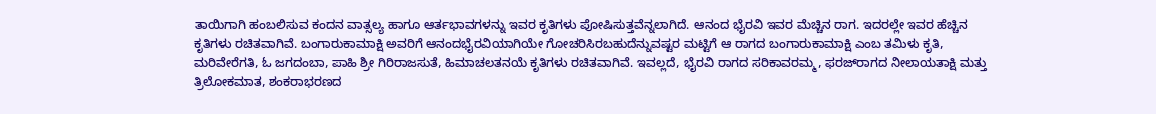ತಾಯಿಗಾಗಿ ಹಂಬಲಿಸುವ ಕಂದನ ವಾತ್ಸಲ್ಯ ಹಾಗೂ ಆರ್ತಭಾವಗಳನ್ನು ಇವರ ಕೃತಿಗಳು ಪೋಷಿಸುತ್ತವೆನ್ನಲಾಗಿದೆ. ಆನಂದ ಭೈರವಿ ಇವರ ಮೆಚ್ಚಿನ ರಾಗ. ಇದರಲ್ಲೇ ಇವರ ಹೆಚ್ಚಿನ ಕೃತಿಗಳು ರಚಿತವಾಗಿವೆ. ಬಂಗಾರುಕಾಮಾಕ್ಷಿ ಅವರಿಗೆ ಆನಂದಭೈರವಿಯಾಗಿಯೇ ಗೋಚರಿಸಿರಬಹುದೆನ್ನುವಷ್ಟರ ಮಟ್ಟಿಗೆ ಆ ರಾಗದ ಬಂಗಾರುಕಾಮಾಕ್ಷಿ ಎಂಬ ತಮಿಳು ಕೃತಿ, ಮರಿವೇರೆಗತಿ, ಓ ಜಗದಂಬಾ, ಪಾಹಿ ಶ್ರೀ ಗಿರಿರಾಜಸುತೆ, ಹಿಮಾಚಲತನಯೆ ಕೃತಿಗಳು ರಚಿತವಾಗಿವೆ. ಇವಲ್ಲದೆ, ಭೈರವಿ ರಾಗದ ಸರಿಕಾವರಮ್ಮ, ಫರಜ್‍ರಾಗದ ನೀಲಾಯತಾಕ್ಷಿ ಮತ್ತು ತ್ರಿಲೋಕಮಾತ, ಶಂಕರಾಭರಣದ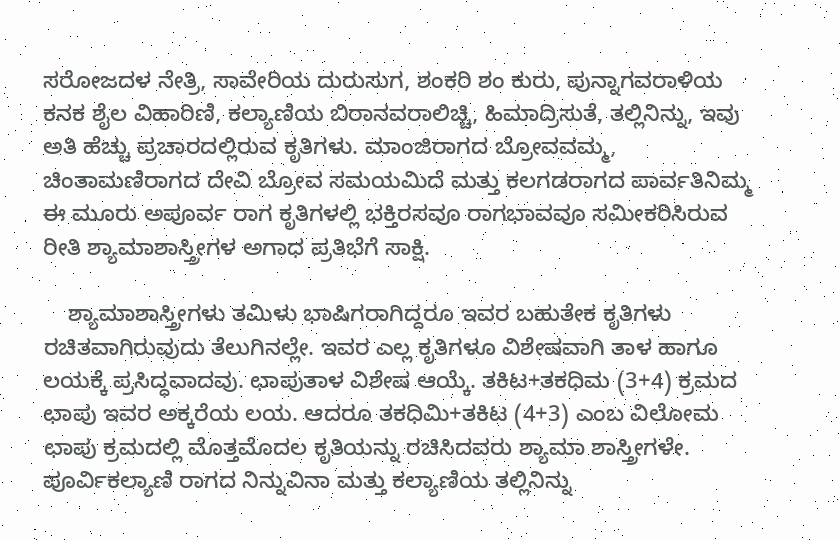ಸರೋಜದಳ ನೇತ್ರಿ, ಸಾವೇರಿಯ ದುರುಸುಗ, ಶಂಕರಿ ಶಂ ಕುರು, ಪುನ್ನಾಗವರಾಳಿಯ ಕನಕ ಶೈಲ ವಿಹಾರಿಣಿ, ಕಲ್ಯಾಣಿಯ ಬಿರಾನವರಾಲಿಚ್ಚಿ, ಹಿಮಾದ್ರಿಸುತೆ, ತಲ್ಲಿನಿನ್ನು, ಇವು ಅತಿ ಹೆಚ್ಚು ಪ್ರಚಾರದಲ್ಲಿರುವ ಕೃತಿಗಳು. ಮಾಂಜಿರಾಗದ ಬ್ರೋವವಮ್ಮ, ಚಿಂತಾಮಣಿರಾಗದ ದೇವಿ ಬ್ರೋವ ಸಮಯಮಿದೆ ಮತ್ತು ಕಲಗಡರಾಗದ ಪಾರ್ವತಿನಿಮ್ಮ ಈ ಮೂರು ಅಪೂರ್ವ ರಾಗ ಕೃತಿಗಳಲ್ಲಿ ಭಕ್ತಿರಸವೂ ರಾಗಭಾವವೂ ಸಮೀಕರಿಸಿರುವ ರೀತಿ ಶ್ಯಾಮಾಶಾಸ್ತ್ರೀಗಳ ಅಗಾಧ ಪ್ರತಿಭೆಗೆ ಸಾಕ್ಷಿ.

    ಶ್ಯಾಮಾಶಾಸ್ತ್ರೀಗಳು ತಮಿಳು ಭಾಷಿಗರಾಗಿದ್ದರೂ ಇವರ ಬಹುತೇಕ ಕೃತಿಗಳು ರಚಿತವಾಗಿರುವುದು ತೆಲುಗಿನಲ್ಲೇ. ಇವರ ಎಲ್ಲ ಕೃತಿಗಳೂ ವಿಶೇಷವಾಗಿ ತಾಳ ಹಾಗೂ ಲಯಕ್ಕೆ ಪ್ರಸಿದ್ಧವಾದವು. ಛಾಪುತಾಳ ವಿಶೇಷ ಆಯ್ಕೆ. ತಕಿಟ+ತಕಧಿಮ (3+4) ಕ್ರಮದ ಛಾಪು ಇವರ ಅಕ್ಕರೆಯ ಲಯ. ಆದರೂ ತಕಧಿಮಿ+ತಕಿಟ (4+3) ಎಂಬ ವಿಲೋಮ ಛಾಪು ಕ್ರಮದಲ್ಲಿ ಮೊತ್ತಮೊದಲ ಕೃತಿಯನ್ನು ರಚಿಸಿದವರು ಶ್ಯಾಮಾ ಶಾಸ್ತ್ರೀಗಳೇ. ಪೂರ್ವಿಕಲ್ಯಾಣಿ ರಾಗದ ನಿನ್ನುವಿನಾ ಮತ್ತು ಕಲ್ಯಾಣಿಯ ತಲ್ಲಿನಿನ್ನು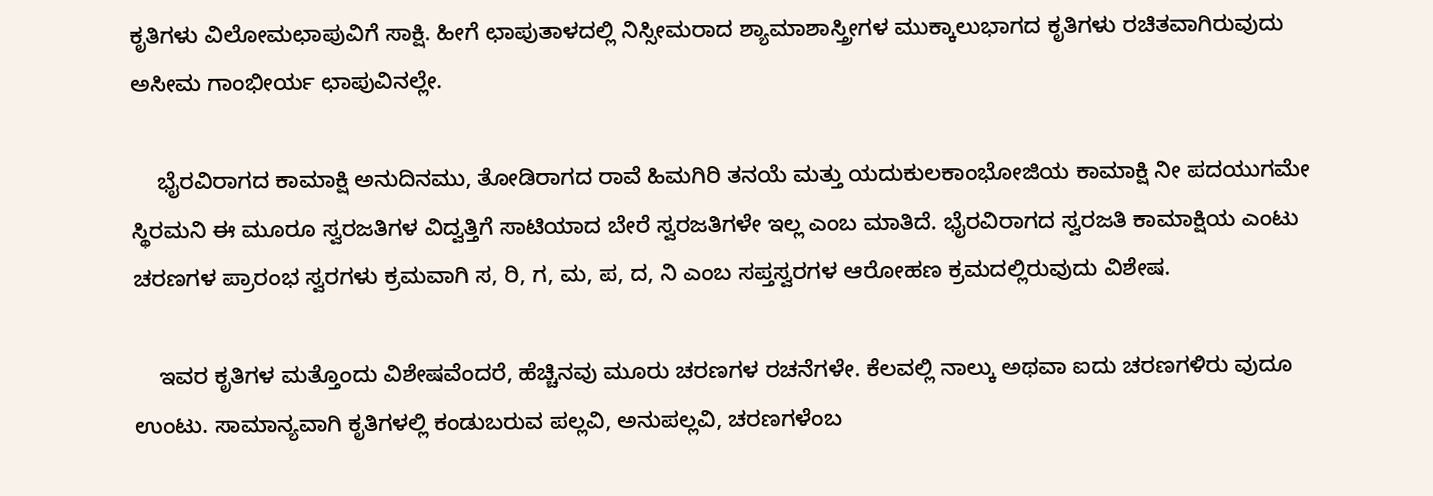ಕೃತಿಗಳು ವಿಲೋಮಛಾಪುವಿಗೆ ಸಾಕ್ಷಿ. ಹೀಗೆ ಛಾಪುತಾಳದಲ್ಲಿ ನಿಸ್ಸೀಮರಾದ ಶ್ಯಾಮಾಶಾಸ್ತ್ರೀಗಳ ಮುಕ್ಕಾಲುಭಾಗದ ಕೃತಿಗಳು ರಚಿತವಾಗಿರುವುದು ಅಸೀಮ ಗಾಂಭೀರ್ಯ ಛಾಪುವಿನಲ್ಲೇ.

    ಭೈರವಿರಾಗದ ಕಾಮಾಕ್ಷಿ ಅನುದಿನಮು, ತೋಡಿರಾಗದ ರಾವೆ ಹಿಮಗಿರಿ ತನಯೆ ಮತ್ತು ಯದುಕುಲಕಾಂಭೋಜಿಯ ಕಾಮಾಕ್ಷಿ ನೀ ಪದಯುಗಮೇ ಸ್ಥಿರಮನಿ ಈ ಮೂರೂ ಸ್ವರಜತಿಗಳ ವಿದ್ವತ್ತಿಗೆ ಸಾಟಿಯಾದ ಬೇರೆ ಸ್ವರಜತಿಗಳೇ ಇಲ್ಲ ಎಂಬ ಮಾತಿದೆ. ಭೈರವಿರಾಗದ ಸ್ವರಜತಿ ಕಾಮಾಕ್ಷಿಯ ಎಂಟು ಚರಣಗಳ ಪ್ರಾರಂಭ ಸ್ವರಗಳು ಕ್ರಮವಾಗಿ ಸ, ರಿ, ಗ, ಮ, ಪ, ದ, ನಿ ಎಂಬ ಸಪ್ತಸ್ವರಗಳ ಆರೋಹಣ ಕ್ರಮದಲ್ಲಿರುವುದು ವಿಶೇಷ.

    ಇವರ ಕೃತಿಗಳ ಮತ್ತೊಂದು ವಿಶೇಷವೆಂದರೆ, ಹೆಚ್ಚಿನವು ಮೂರು ಚರಣಗಳ ರಚನೆಗಳೇ. ಕೆಲವಲ್ಲಿ ನಾಲ್ಕು ಅಥವಾ ಐದು ಚರಣಗಳಿರು ವುದೂ ಉಂಟು. ಸಾಮಾನ್ಯವಾಗಿ ಕೃತಿಗಳಲ್ಲಿ ಕಂಡುಬರುವ ಪಲ್ಲವಿ, ಅನುಪಲ್ಲವಿ, ಚರಣಗಳೆಂಬ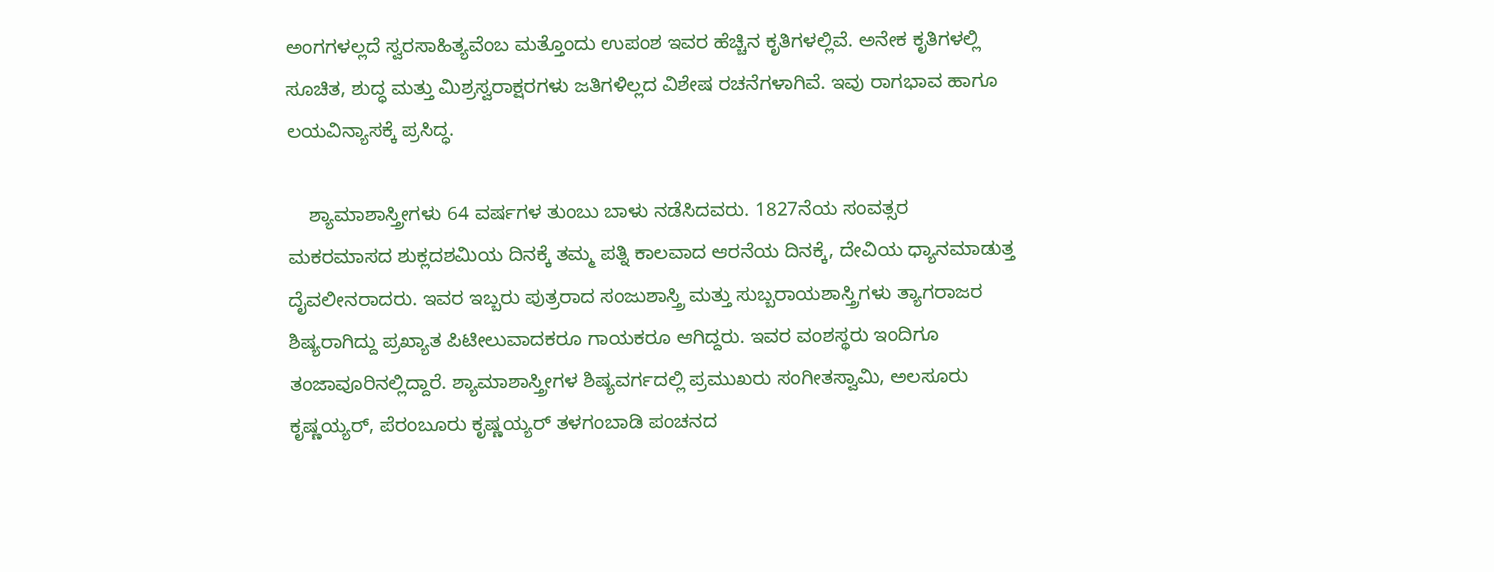ಅಂಗಗಳಲ್ಲದೆ ಸ್ವರಸಾಹಿತ್ಯವೆಂಬ ಮತ್ತೊಂದು ಉಪಂಶ ಇವರ ಹೆಚ್ಚಿನ ಕೃತಿಗಳಲ್ಲಿವೆ. ಅನೇಕ ಕೃತಿಗಳಲ್ಲಿ ಸೂಚಿತ, ಶುದ್ಧ ಮತ್ತು ಮಿಶ್ರಸ್ವರಾಕ್ಷರಗಳು ಜತಿಗಳಿಲ್ಲದ ವಿಶೇಷ ರಚನೆಗಳಾಗಿವೆ. ಇವು ರಾಗಭಾವ ಹಾಗೂ ಲಯವಿನ್ಯಾಸಕ್ಕೆ ಪ್ರಸಿದ್ಧ.

    ಶ್ಯಾಮಾಶಾಸ್ತ್ರೀಗಳು 64 ವರ್ಷಗಳ ತುಂಬು ಬಾಳು ನಡೆಸಿದವರು. 1827ನೆಯ ಸಂವತ್ಸರ ಮಕರಮಾಸದ ಶುಕ್ಲದಶಮಿಯ ದಿನಕ್ಕೆ ತಮ್ಮ ಪತ್ನಿ ಕಾಲವಾದ ಆರನೆಯ ದಿನಕ್ಕೆ, ದೇವಿಯ ಧ್ಯಾನಮಾಡುತ್ತ ದೈವಲೀನರಾದರು. ಇವರ ಇಬ್ಬರು ಪುತ್ರರಾದ ಸಂಜುಶಾಸ್ತ್ರಿ ಮತ್ತು ಸುಬ್ಬರಾಯಶಾಸ್ತ್ರಿಗಳು ತ್ಯಾಗರಾಜರ ಶಿಷ್ಯರಾಗಿದ್ದು ಪ್ರಖ್ಯಾತ ಪಿಟೀಲುವಾದಕರೂ ಗಾಯಕರೂ ಆಗಿದ್ದರು. ಇವರ ವಂಶಸ್ಥರು ಇಂದಿಗೂ ತಂಜಾವೂರಿನಲ್ಲಿದ್ದಾರೆ. ಶ್ಯಾಮಾಶಾಸ್ತ್ರೀಗಳ ಶಿಷ್ಯವರ್ಗದಲ್ಲಿ ಪ್ರಮುಖರು ಸಂಗೀತಸ್ವಾಮಿ, ಅಲಸೂರು ಕೃಷ್ಣಯ್ಯರ್, ಪೆರಂಬೂರು ಕೃಷ್ಣಯ್ಯರ್ ತಳಗಂಬಾಡಿ ಪಂಚನದ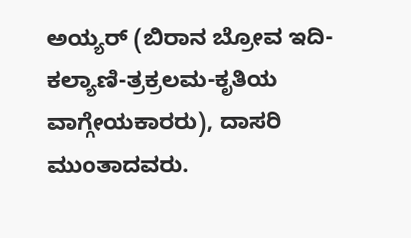ಅಯ್ಯರ್ (ಬಿರಾನ ಬ್ರೋವ ಇದಿ-ಕಲ್ಯಾಣಿ-ತ್ರಕ್ರಲಮ-ಕೃತಿಯ ವಾಗ್ಗೇಯಕಾರರು), ದಾಸರಿ ಮುಂತಾದವರು.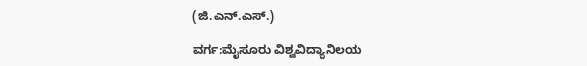(ಜಿ.ಎನ್.ಎಸ್.)

ವರ್ಗ:ಮೈಸೂರು ವಿಶ್ವವಿದ್ಯಾನಿಲಯ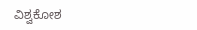ವಿಶ್ವಕೋಶ